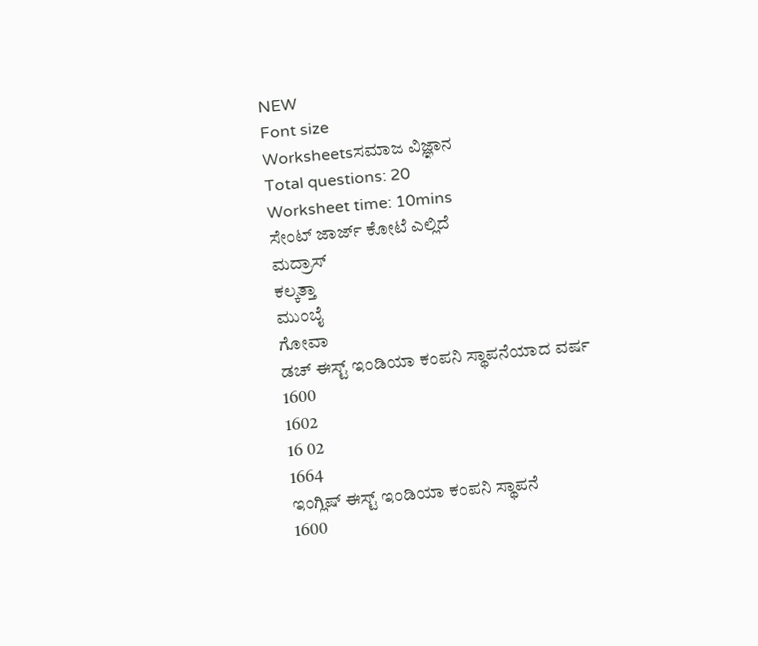NEW
Font size
Worksheetsಸಮಾಜ ವಿಜ್ಞಾನ
Total questions: 20
Worksheet time: 10mins
ಸೇಂಟ್ ಜಾರ್ಜ್ ಕೋಟೆ ಎಲ್ಲಿದೆ
ಮದ್ರಾಸ್
ಕಲ್ಕತ್ತಾ
ಮುಂಬೈ
ಗೋವಾ
ಡಚ್ ಈಸ್ಟ್ ಇಂಡಿಯಾ ಕಂಪನಿ ಸ್ಥಾಪನೆಯಾದ ವರ್ಷ
1600
1602
16 02
1664
ಇಂಗ್ಲಿಷ್ ಈಸ್ಟ್ ಇಂಡಿಯಾ ಕಂಪನಿ ಸ್ಥಾಪನೆ
1600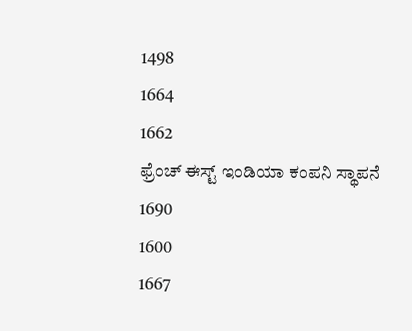1498
1664
1662
ಫ್ರೆಂಚ್ ಈಸ್ಟ್ ಇಂಡಿಯಾ ಕಂಪನಿ ಸ್ಥಾಪನೆ
1690
1600
1667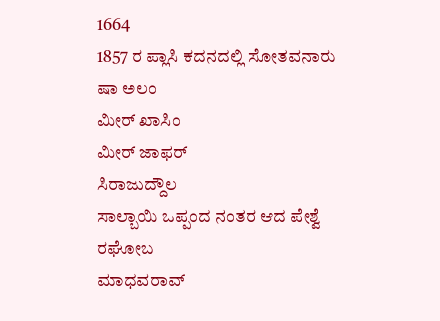1664
1857 ರ ಪ್ಲಾಸಿ ಕದನದಲ್ಲಿ ಸೋತವನಾರು
ಷಾ ಅಲಂ
ಮೀರ್ ಖಾಸಿಂ
ಮೀರ್ ಜಾಫರ್
ಸಿರಾಜುದ್ದೌಲ
ಸಾಲ್ಬಾಯಿ ಒಪ್ಪಂದ ನಂತರ ಆದ ಪೇಶ್ವೆ
ರಘೋಬ
ಮಾಧವರಾವ್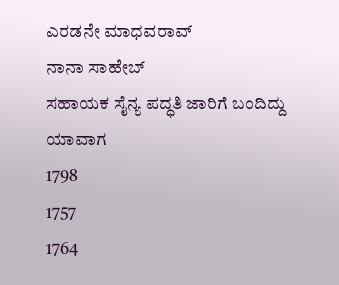ಎರಡನೇ ಮಾಧವರಾವ್
ನಾನಾ ಸಾಹೇಬ್
ಸಹಾಯಕ ಸೈನ್ಯ ಪದ್ಧತಿ ಜಾರಿಗೆ ಬಂದಿದ್ದು ಯಾವಾಗ
1798
1757
1764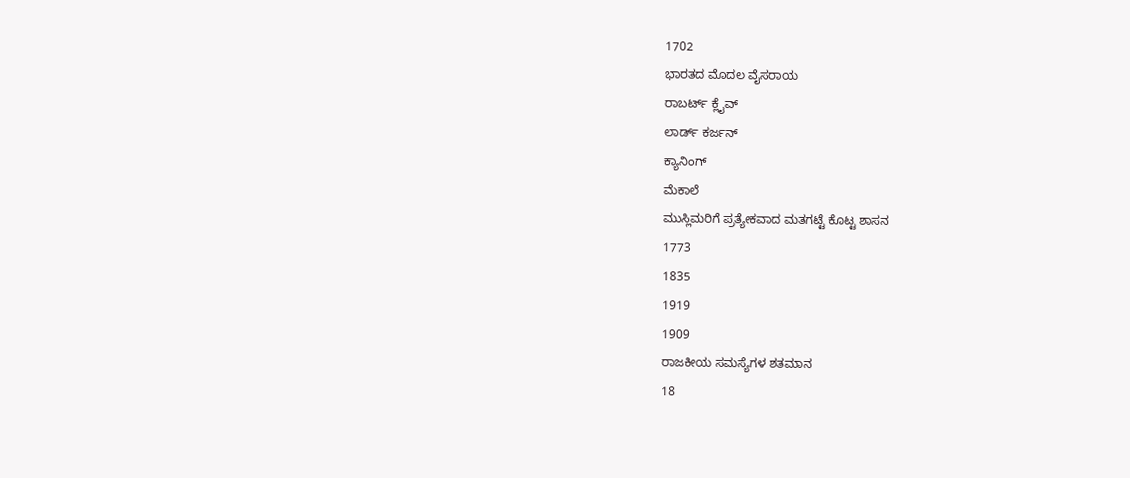1702
ಭಾರತದ ಮೊದಲ ವೈಸರಾಯ
ರಾಬರ್ಟ್ ಕ್ಲೈವ್
ಲಾರ್ಡ್ ಕರ್ಜನ್
ಕ್ಯಾನಿಂಗ್
ಮೆಕಾಲೆ
ಮುಸ್ಲಿಮರಿಗೆ ಪ್ರತ್ಯೇಕವಾದ ಮತಗಟ್ಟೆ ಕೊಟ್ಟ ಶಾಸನ
1773
1835
1919
1909
ರಾಜಕೀಯ ಸಮಸ್ಯೆಗಳ ಶತಮಾನ
18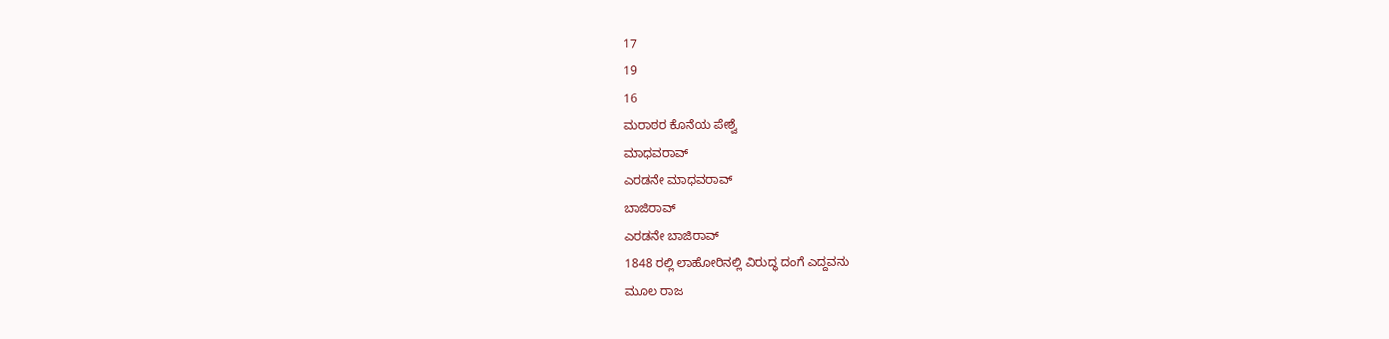17
19
16
ಮರಾಠರ ಕೊನೆಯ ಪೇಶ್ವೆ
ಮಾಧವರಾವ್
ಎರಡನೇ ಮಾಧವರಾವ್
ಬಾಜಿರಾವ್
ಎರಡನೇ ಬಾಜಿರಾವ್
1848 ರಲ್ಲಿ ಲಾಹೋರಿನಲ್ಲಿ ವಿರುದ್ಧ ದಂಗೆ ಎದ್ದವನು
ಮೂಲ ರಾಜ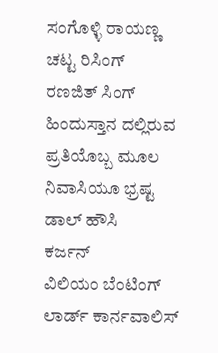ಸಂಗೊಳ್ಳಿ ರಾಯಣ್ಣ
ಚಟ್ಟ ರಿಸಿಂಗ್
ರಣಜಿತ್ ಸಿಂಗ್
ಹಿಂದುಸ್ತಾನ ದಲ್ಲಿರುವ ಪ್ರತಿಯೊಬ್ಬ ಮೂಲ ನಿವಾಸಿಯೂ ಭ್ರಷ್ಟ
ಡಾಲ್ ಹೌಸಿ
ಕರ್ಜನ್
ವಿಲಿಯಂ ಬೆಂಟಿಂಗ್
ಲಾರ್ಡ್ ಕಾರ್ನವಾಲಿಸ್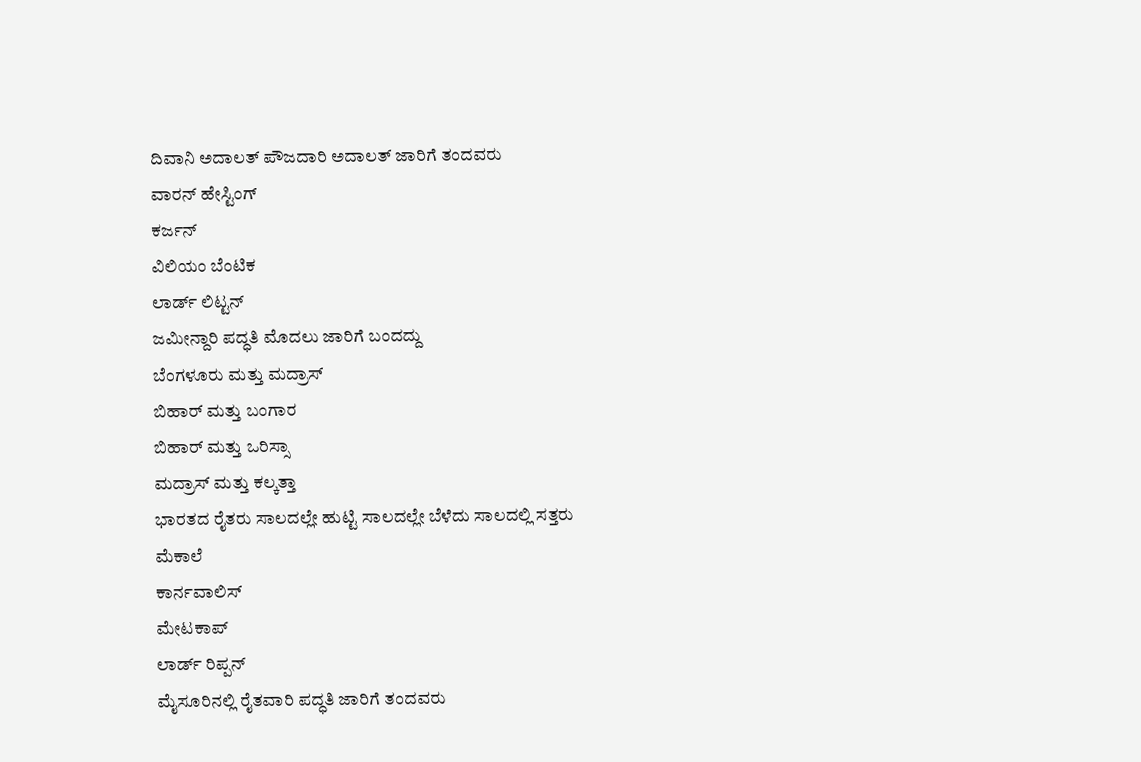ದಿವಾನಿ ಅದಾಲತ್ ಪೌಜದಾರಿ ಅದಾಲತ್ ಜಾರಿಗೆ ತಂದವರು
ವಾರನ್ ಹೇಸ್ಟಿಂಗ್
ಕರ್ಜನ್
ವಿಲಿಯಂ ಬೆಂಟಿಕ
ಲಾರ್ಡ್ ಲಿಟ್ಟನ್
ಜಮೀನ್ದಾರಿ ಪದ್ಧತಿ ಮೊದಲು ಜಾರಿಗೆ ಬಂದದ್ದು
ಬೆಂಗಳೂರು ಮತ್ತು ಮದ್ರಾಸ್
ಬಿಹಾರ್ ಮತ್ತು ಬಂಗಾರ
ಬಿಹಾರ್ ಮತ್ತು ಒರಿಸ್ಸಾ
ಮದ್ರಾಸ್ ಮತ್ತು ಕಲ್ಕತ್ತಾ
ಭಾರತದ ರೈತರು ಸಾಲದಲ್ಲೇ ಹುಟ್ಟಿ ಸಾಲದಲ್ಲೇ ಬೆಳೆದು ಸಾಲದಲ್ಲಿ ಸತ್ತರು
ಮೆಕಾಲೆ
ಕಾರ್ನವಾಲಿಸ್
ಮೇಟಕಾಪ್
ಲಾರ್ಡ್ ರಿಪ್ಪನ್
ಮೈಸೂರಿನಲ್ಲಿ ರೈತವಾರಿ ಪದ್ಧತಿ ಜಾರಿಗೆ ತಂದವರು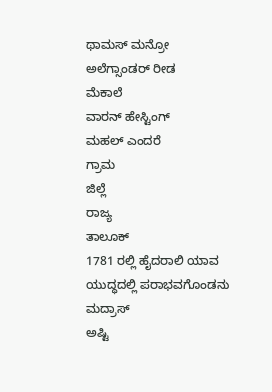ಥಾಮಸ್ ಮನ್ರೋ
ಅಲೆಗ್ಸಾಂಡರ್ ರೀಡ
ಮೆಕಾಲೆ
ವಾರನ್ ಹೇಸ್ಟಿಂಗ್
ಮಹಲ್ ಎಂದರೆ
ಗ್ರಾಮ
ಜಿಲ್ಲೆ
ರಾಜ್ಯ
ತಾಲೂಕ್
1781 ರಲ್ಲಿ ಹೈದರಾಲಿ ಯಾವ ಯುದ್ಧದಲ್ಲಿ ಪರಾಭವಗೊಂಡನು
ಮದ್ರಾಸ್
ಅಷ್ಟಿ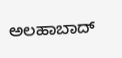ಅಲಹಾಬಾದ್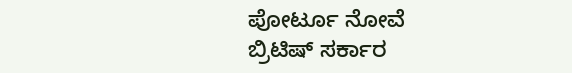ಪೋರ್ಟೂ ನೋವೆ
ಬ್ರಿಟಿಷ್ ಸರ್ಕಾರ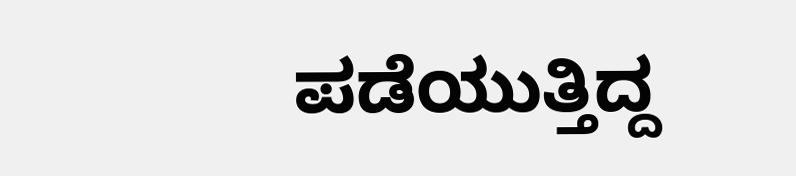ಪಡೆಯುತ್ತಿದ್ದ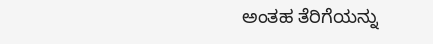ಅಂತಹ ತೆರಿಗೆಯನ್ನು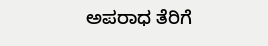ಅಪರಾಧ ತೆರಿಗೆ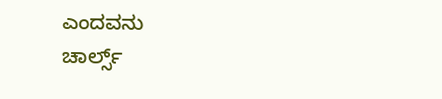ಎಂದವನು
ಚಾರ್ಲ್ಸ್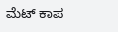ಮೆಟ್ ಕಾಪ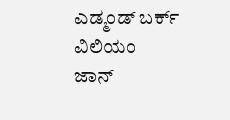ಎಡ್ಮಂಡ್ ಬರ್ಕ್
ವಿಲಿಯಂ
ಜಾನ್